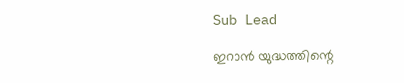Sub Lead

ഇറാന്‍ യുദ്ധത്തിന്റെ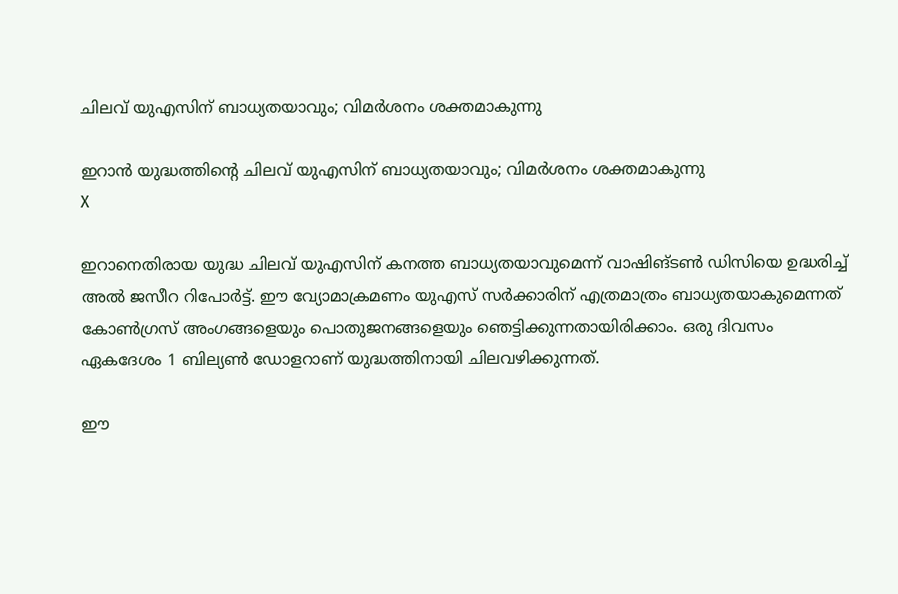ചിലവ് യുഎസിന് ബാധ്യതയാവും; വിമര്‍ശനം ശക്തമാകുന്നു

ഇറാന്‍ യുദ്ധത്തിന്റെ ചിലവ് യുഎസിന് ബാധ്യതയാവും; വിമര്‍ശനം ശക്തമാകുന്നു
X

ഇറാനെതിരായ യുദ്ധ ചിലവ് യുഎസിന് കനത്ത ബാധ്യതയാവുമെന്ന് വാഷിങ്ടണ്‍ ഡിസിയെ ഉദ്ധരിച്ച് അല്‍ ജസീറ റിപോര്‍ട്ട്. ഈ വ്യോമാക്രമണം യുഎസ് സര്‍ക്കാരിന് എത്രമാത്രം ബാധ്യതയാകുമെന്നത് കോണ്‍ഗ്രസ് അംഗങ്ങളെയും പൊതുജനങ്ങളെയും ഞെട്ടിക്കുന്നതായിരിക്കാം. ഒരു ദിവസം ഏകദേശം 1 ബില്യണ്‍ ഡോളറാണ് യുദ്ധത്തിനായി ചിലവഴിക്കുന്നത്.

ഈ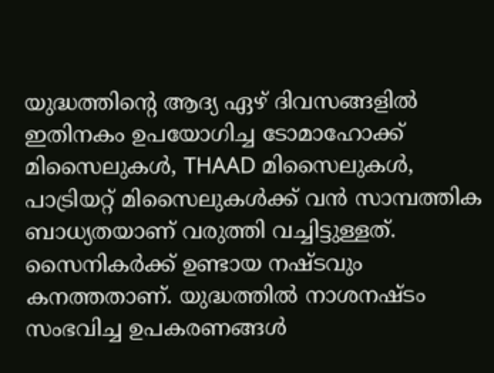യുദ്ധത്തിന്റെ ആദ്യ ഏഴ് ദിവസങ്ങളില്‍ ഇതിനകം ഉപയോഗിച്ച ടോമാഹോക്ക് മിസൈലുകള്‍, THAAD മിസൈലുകള്‍, പാട്രിയറ്റ് മിസൈലുകള്‍ക്ക് വന്‍ സാമ്പത്തിക ബാധ്യതയാണ് വരുത്തി വച്ചിട്ടുള്ളത്. സൈനികര്‍ക്ക് ഉണ്ടായ നഷ്ടവും കനത്തതാണ്. യുദ്ധത്തില്‍ നാശനഷ്ടം സംഭവിച്ച ഉപകരണങ്ങള്‍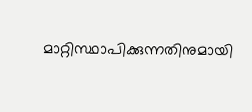മാറ്റിസ്ഥാപിക്കുന്നതിനുമായി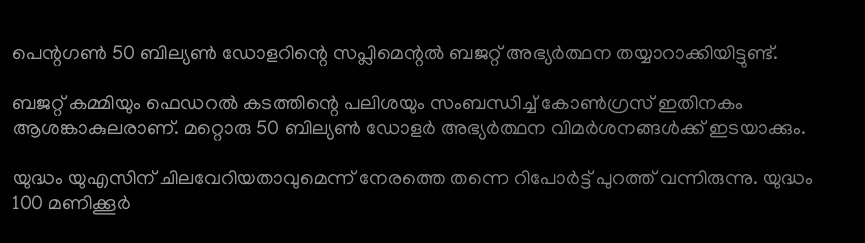പെന്റഗണ്‍ 50 ബില്യണ്‍ ഡോളറിന്റെ സപ്ലിമെന്റല്‍ ബജറ്റ് അഭ്യര്‍ത്ഥന തയ്യാറാക്കിയിട്ടുണ്ട്.

ബജറ്റ് കമ്മിയും ഫെഡറല്‍ കടത്തിന്റെ പലിശയും സംബന്ധിച്ച് കോണ്‍ഗ്രസ് ഇതിനകം ആശങ്കാകുലരാണ്. മറ്റൊരു 50 ബില്യണ്‍ ഡോളര്‍ അഭ്യര്‍ത്ഥന വിമര്‍ശനങ്ങള്‍ക്ക് ഇടയാക്കും.

യുദ്ധം യുഎസിന് ചിലവേറിയതാവുമെന്ന് നേരത്തെ തന്നെ റിപോര്‍ട്ട് പുറത്ത് വന്നിരുന്നു. യുദ്ധം 100 മണിക്കൂര്‍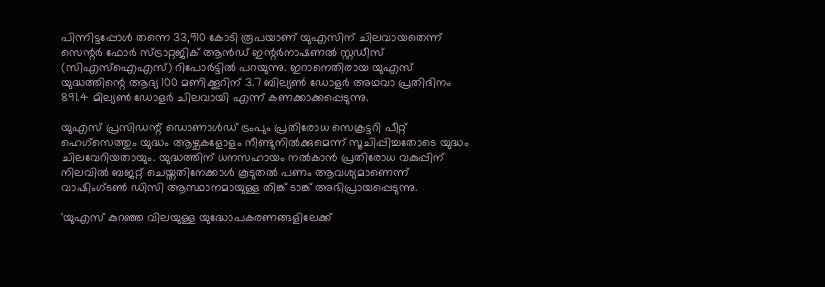പിന്നിട്ടപ്പോള്‍ തന്നെ 33,910 കോടി രൂപയാണ് യുഎസിന് ചിലവായതെന്ന് സെന്റര്‍ ഫോര്‍ സ്ട്രാറ്റജിക് ആന്‍ഡ് ഇന്റര്‍നാഷണല്‍ സ്റ്റഡീസ് (സിഎസ്‌ഐഎസ്) റിപോര്‍ട്ടില്‍ പറയുന്നു. ഇറാനെതിരായ യുഎസ് യുദ്ധത്തിന്റെ ആദ്യ 100 മണിക്കൂറിന് 3.7 ബില്യണ്‍ ഡോളര്‍ അഥവാ പ്രതിദിനം 891.4 മില്യണ്‍ ഡോളര്‍ ചിലവായി എന്ന് കണക്കാക്കപ്പെടുന്നു.

യുഎസ് പ്രസിഡന്റ് ഡൊണാള്‍ഡ് ട്രംപും പ്രതിരോധ സെക്രട്ടറി പീറ്റ് ഹെഗ്‌സെത്തും യുദ്ധം ആഴ്ചകളോളം നീണ്ടുനില്‍ക്കുമെന്ന് സൂചിപ്പിച്ചതോടെ യുദ്ധം ചിലവേറിയതായും. യുദ്ധത്തിന് ധനസഹായം നല്‍കാന്‍ പ്രതിരോധ വകുപ്പിന് നിലവില്‍ ബജറ്റ് ചെയ്തതിനേക്കാള്‍ കൂടുതല്‍ പണം ആവശ്യമാണെന്ന് വാഷിംഗ്ടണ്‍ ഡിസി ആസ്ഥാനമായുള്ള തിങ്ക് ടാങ്ക് അഭിപ്രായപ്പെടുന്നു.

'യുഎസ് കുറഞ്ഞ വിലയുള്ള യുദ്ധോപകരണങ്ങളിലേക്ക്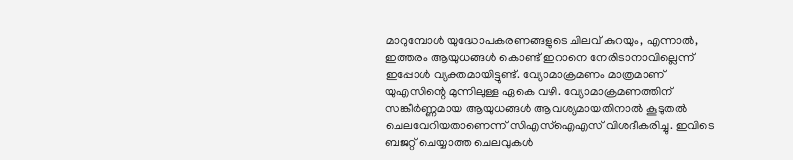മാറുമ്പോള്‍ യുദ്ധോപകരണങ്ങളുടെ ചിലവ് കുറയും, എന്നാല്‍, ഇത്തരം ആയുധങ്ങള്‍ കൊണ്ട് ഇറാനെ നേരിടാനാവില്ലെന്ന് ഇപ്പോള്‍ വ്യക്തമായിട്ടുണ്ട്. വ്യോമാക്രമണം മാത്രമാണ് യുഎസിന്റെ മുന്നിലുള്ള ഏകെ വഴി. വ്യോമാക്രമണത്തിന് സങ്കീര്‍ണ്ണമായ ആയുധങ്ങള്‍ ആവശ്യമായതിനാല്‍ കൂടുതല്‍ ചെലവേറിയതാണെന്ന് സിഎസ്‌ഐഎസ് വിശദീകരിച്ചു. ഇവിടെ ബജറ്റ് ചെയ്യാത്ത ചെലവുകള്‍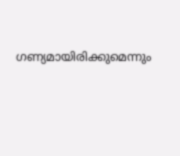ഗണ്യമായിരിക്കുമെന്നും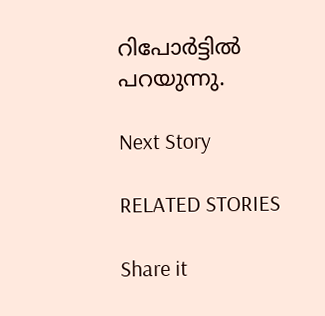റിപോര്‍ട്ടില്‍ പറയുന്നു.

Next Story

RELATED STORIES

Share it